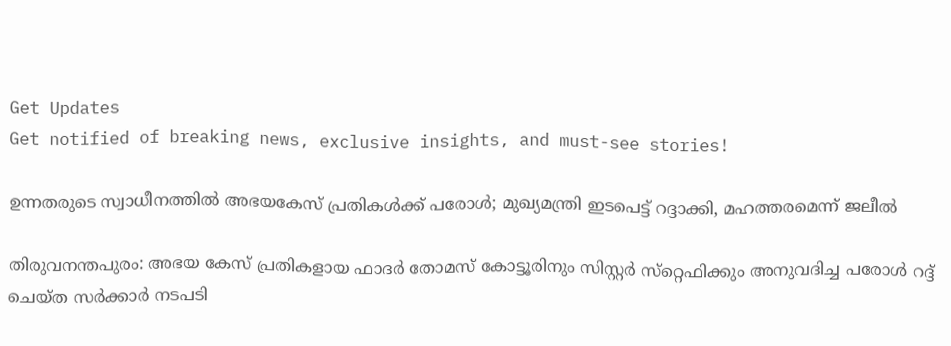Get Updates
Get notified of breaking news, exclusive insights, and must-see stories!

ഉന്നതരുടെ സ്വാധീനത്തില്‍ അഭയകേസ് പ്രതികള്‍ക്ക് പരോള്‍; മുഖ്യമന്ത്രി ഇടപെട്ട് റദ്ദാക്കി, മഹത്തരമെന്ന് ജലീല്‍

തിരുവനന്തപുരം: അഭയ കേസ് പ്രതികളായ ഫാദര്‍ തോമസ് കോട്ടൂരിനും സിസ്റ്റര്‍ സ്‌റ്റെഫിക്കും അനുവദിച്ച പരോള്‍ റദ്ദ് ചെയ്ത സര്‍ക്കാര്‍ നടപടി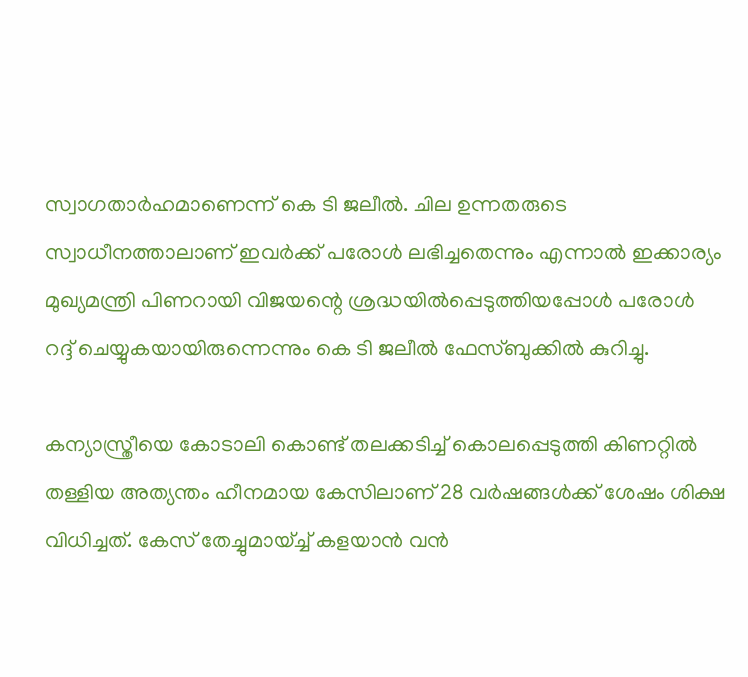സ്വാഗതാര്‍ഹമാണെന്ന് കെ ടി ജലീല്‍. ചില ഉന്നതരുടെ സ്വാധീനത്താലാണ് ഇവര്‍ക്ക് പരോള്‍ ലഭിച്ചതെന്നും എന്നാല്‍ ഇക്കാര്യം മുഖ്യമന്ത്രി പിണറായി വിജയന്റെ ശ്രദ്ധയില്‍പ്പെടുത്തിയപ്പോള്‍ പരോള്‍ റദ്ദ് ചെയ്യുകയായിരുന്നെന്നും കെ ടി ജലീല്‍ ഫേസ്ബുക്കില്‍ കുറിച്ചു.

കന്യാസ്ത്രീയെ കോടാലി കൊണ്ട് തലക്കടിച്ച് കൊലപ്പെടുത്തി കിണറ്റില്‍ തള്ളിയ അത്യന്തം ഹീനമായ കേസിലാണ് 28 വര്‍ഷങ്ങള്‍ക്ക് ശേഷം ശിക്ഷ വിധിച്ചത്. കേസ് തേച്ചുമായ്ച്ച് കളയാന്‍ വന്‍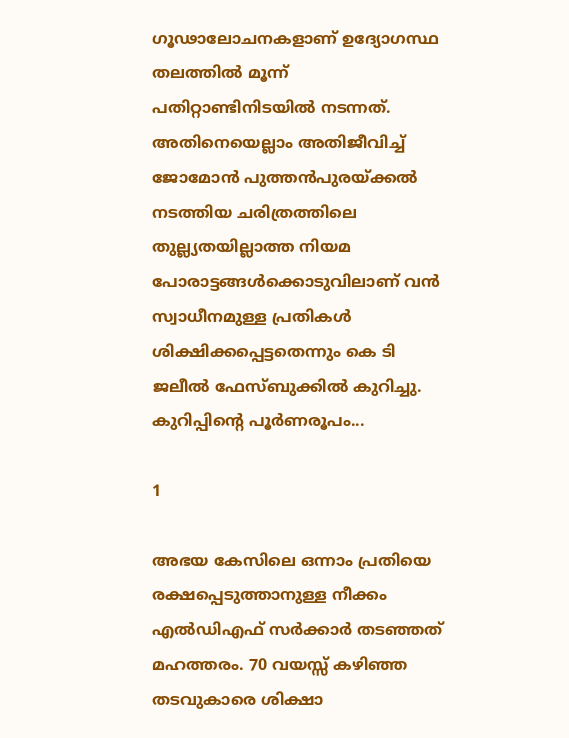ഗൂഢാലോചനകളാണ് ഉദ്യോഗസ്ഥ തലത്തില്‍ മൂന്ന് പതിറ്റാണ്ടിനിടയില്‍ നടന്നത്. അതിനെയെല്ലാം അതിജീവിച്ച് ജോമോന്‍ പുത്തന്‍പുരയ്ക്കല്‍ നടത്തിയ ചരിത്രത്തിലെ തുല്ല്യതയില്ലാത്ത നിയമ പോരാട്ടങ്ങള്‍ക്കൊടുവിലാണ് വന്‍ സ്വാധീനമുള്ള പ്രതികള്‍ ശിക്ഷിക്കപ്പെട്ടതെന്നും കെ ടി ജലീല്‍ ഫേസ്ബുക്കില്‍ കുറിച്ചു. കുറിപ്പിന്റെ പൂര്‍ണരൂപം...

1

അഭയ കേസിലെ ഒന്നാം പ്രതിയെ രക്ഷപ്പെടുത്താനുള്ള നീക്കം എല്‍ഡിഎഫ് സര്‍ക്കാര്‍ തടഞ്ഞത് മഹത്തരം. 70 വയസ്സ് കഴിഞ്ഞ തടവുകാരെ ശിക്ഷാ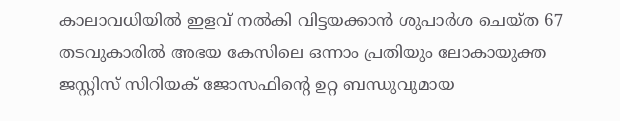കാലാവധിയില്‍ ഇളവ് നല്‍കി വിട്ടയക്കാന്‍ ശുപാര്‍ശ ചെയ്ത 67 തടവുകാരില്‍ അഭയ കേസിലെ ഒന്നാം പ്രതിയും ലോകായുക്ത ജസ്റ്റിസ് സിറിയക് ജോസഫിന്റെ ഉറ്റ ബന്ധുവുമായ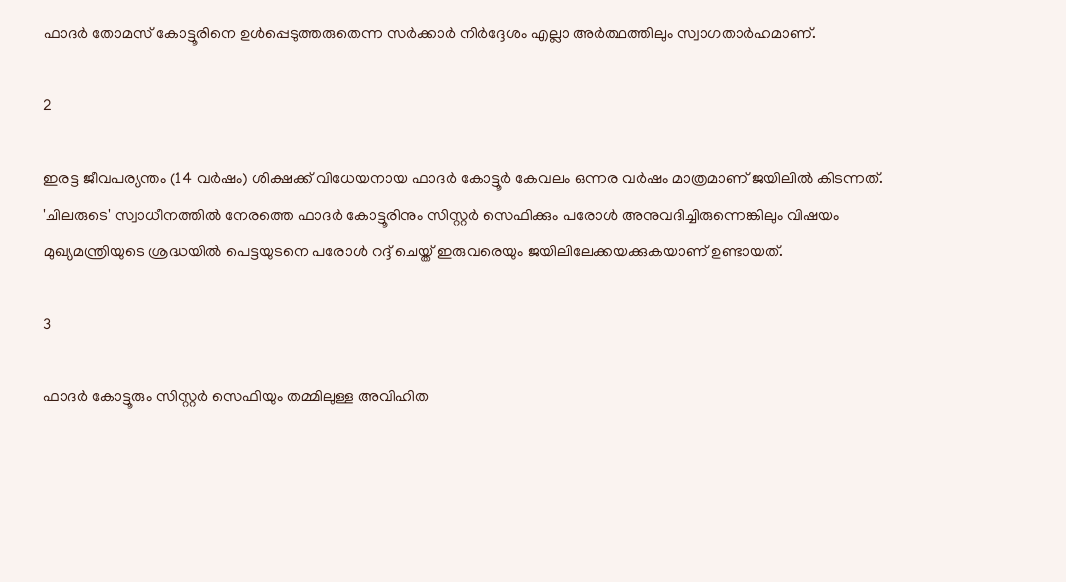ഫാദര്‍ തോമസ് കോട്ടൂരിനെ ഉള്‍പ്പെടുത്തരുതെന്ന സര്‍ക്കാര്‍ നിര്‍ദ്ദേശം എല്ലാ അര്‍ത്ഥത്തിലും സ്വാഗതാര്‍ഹമാണ്.

2

ഇരട്ട ജീവപര്യന്തം (14 വര്‍ഷം) ശിക്ഷക്ക് വിധേയനായ ഫാദര്‍ കോട്ടൂര്‍ കേവലം ഒന്നര വര്‍ഷം മാത്രമാണ് ജയിലില്‍ കിടന്നത്. 'ചിലരുടെ' സ്വാധീനത്തില്‍ നേരത്തെ ഫാദര്‍ കോട്ടൂരിനും സിസ്റ്റര്‍ സെഫിക്കും പരോള്‍ അനുവദിച്ചിരുന്നെങ്കിലും വിഷയം മുഖ്യമന്ത്രിയുടെ ശ്രദ്ധയില്‍ പെട്ടയുടനെ പരോള്‍ റദ്ദ് ചെയ്ത് ഇരുവരെയും ജയിലിലേക്കയക്കുകയാണ് ഉണ്ടായത്.

3

ഫാദര്‍ കോട്ടൂരും സിസ്റ്റര്‍ സെഫിയും തമ്മിലുള്ള അവിഹിത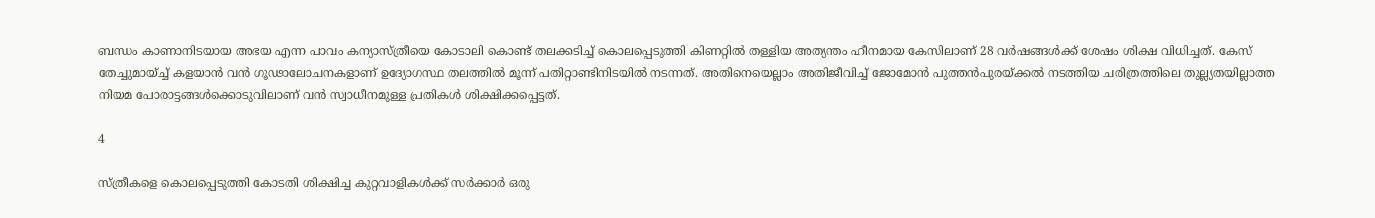ബന്ധം കാണാനിടയായ അഭയ എന്ന പാവം കന്യാസ്ത്രീയെ കോടാലി കൊണ്ട് തലക്കടിച്ച് കൊലപ്പെടുത്തി കിണറ്റില്‍ തള്ളിയ അത്യന്തം ഹീനമായ കേസിലാണ് 28 വര്‍ഷങ്ങള്‍ക്ക് ശേഷം ശിക്ഷ വിധിച്ചത്. കേസ് തേച്ചുമായ്ച്ച് കളയാന്‍ വന്‍ ഗൂഢാലോചനകളാണ് ഉദ്യോഗസ്ഥ തലത്തില്‍ മൂന്ന് പതിറ്റാണ്ടിനിടയില്‍ നടന്നത്. അതിനെയെല്ലാം അതിജീവിച്ച് ജോമോന്‍ പുത്തന്‍പുരയ്ക്കല്‍ നടത്തിയ ചരിത്രത്തിലെ തുല്ല്യതയില്ലാത്ത നിയമ പോരാട്ടങ്ങള്‍ക്കൊടുവിലാണ് വന്‍ സ്വാധീനമുള്ള പ്രതികള്‍ ശിക്ഷിക്കപ്പെട്ടത്.

4

സ്ത്രീകളെ കൊലപ്പെടുത്തി കോടതി ശിക്ഷിച്ച കുറ്റവാളികള്‍ക്ക് സര്‍ക്കാര്‍ ഒരു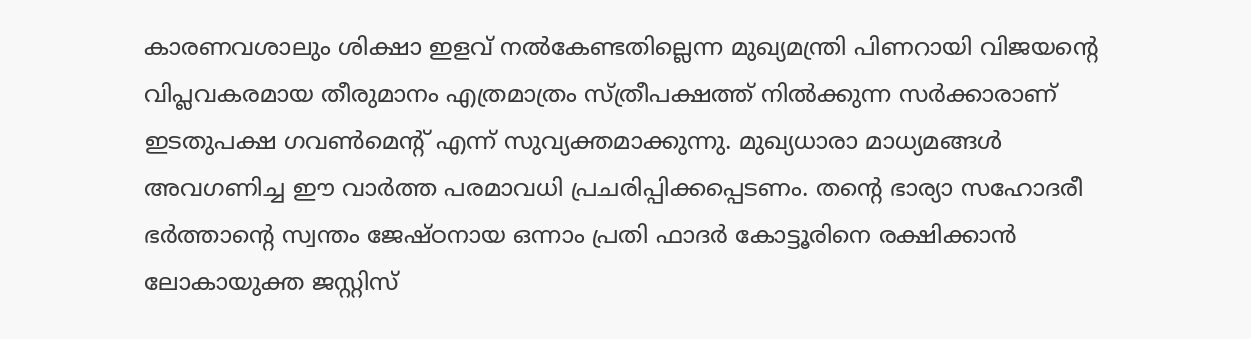കാരണവശാലും ശിക്ഷാ ഇളവ് നല്‍കേണ്ടതില്ലെന്ന മുഖ്യമന്ത്രി പിണറായി വിജയന്റെ വിപ്ലവകരമായ തീരുമാനം എത്രമാത്രം സ്ത്രീപക്ഷത്ത് നില്‍ക്കുന്ന സര്‍ക്കാരാണ് ഇടതുപക്ഷ ഗവണ്‍മെന്റ് എന്ന് സുവ്യക്തമാക്കുന്നു. മുഖ്യധാരാ മാധ്യമങ്ങള്‍ അവഗണിച്ച ഈ വാര്‍ത്ത പരമാവധി പ്രചരിപ്പിക്കപ്പെടണം. തന്റെ ഭാര്യാ സഹോദരീ ഭര്‍ത്താന്റെ സ്വന്തം ജേഷ്ഠനായ ഒന്നാം പ്രതി ഫാദര്‍ കോട്ടൂരിനെ രക്ഷിക്കാന്‍ ലോകായുക്ത ജസ്റ്റിസ്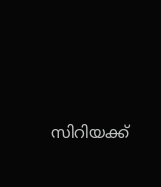സിറിയക്ക്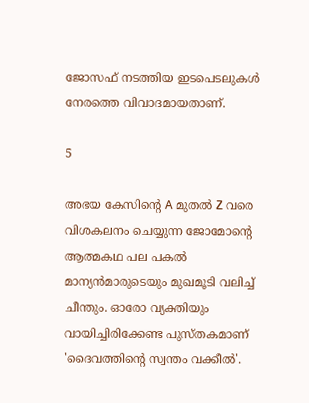ജോസഫ് നടത്തിയ ഇടപെടലുകള്‍ നേരത്തെ വിവാദമായതാണ്.

5

അഭയ കേസിന്റെ A മുതല്‍ Z വരെ വിശകലനം ചെയ്യുന്ന ജോമോന്റെ ആത്മകഥ പല പകല്‍ മാന്യന്‍മാരുടെയും മുഖമൂടി വലിച്ച് ചീന്തും. ഓരോ വ്യക്തിയും വായിച്ചിരിക്കേണ്ട പുസ്തകമാണ് 'ദൈവത്തിന്റെ സ്വന്തം വക്കീല്‍'.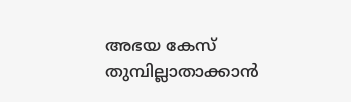അഭയ കേസ് തുമ്പില്ലാതാക്കാന്‍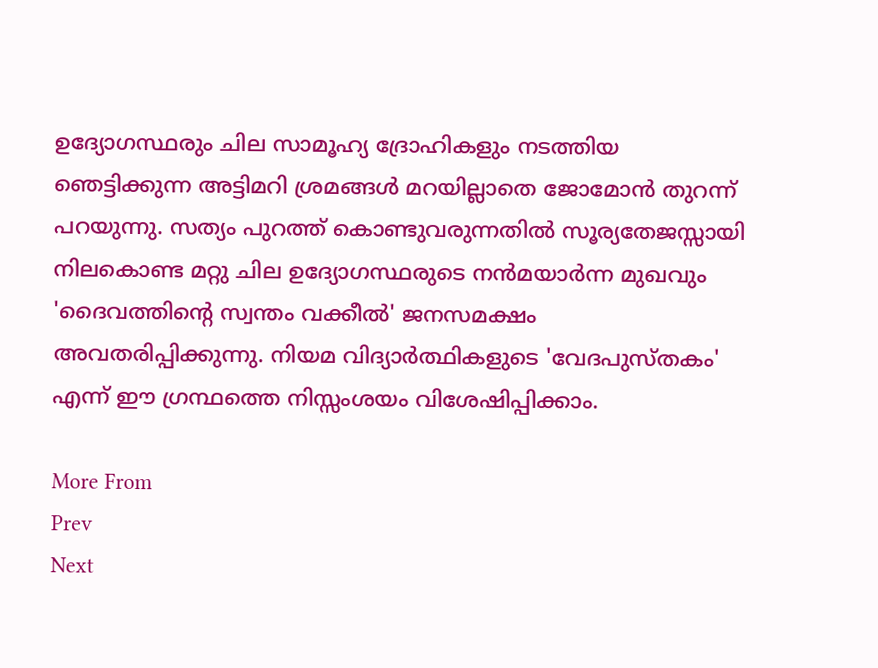ഉദ്യോഗസ്ഥരും ചില സാമൂഹ്യ ദ്രോഹികളും നടത്തിയ ഞെട്ടിക്കുന്ന അട്ടിമറി ശ്രമങ്ങള്‍ മറയില്ലാതെ ജോമോന്‍ തുറന്ന് പറയുന്നു. സത്യം പുറത്ത് കൊണ്ടുവരുന്നതില്‍ സൂര്യതേജസ്സായി നിലകൊണ്ട മറ്റു ചില ഉദ്യോഗസ്ഥരുടെ നന്‍മയാര്‍ന്ന മുഖവും 'ദൈവത്തിന്റെ സ്വന്തം വക്കീല്‍' ജനസമക്ഷം അവതരിപ്പിക്കുന്നു. നിയമ വിദ്യാര്‍ത്ഥികളുടെ 'വേദപുസ്തകം' എന്ന് ഈ ഗ്രന്ഥത്തെ നിസ്സംശയം വിശേഷിപ്പിക്കാം.

More From
Prev
Next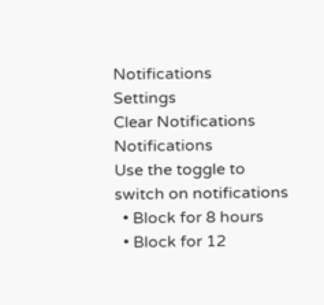Notifications
Settings
Clear Notifications
Notifications
Use the toggle to switch on notifications
  • Block for 8 hours
  • Block for 12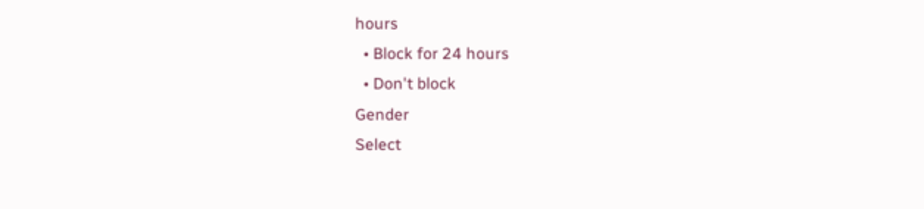hours
  • Block for 24 hours
  • Don't block
Gender
Select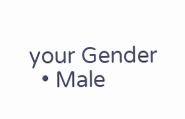your Gender
  • Male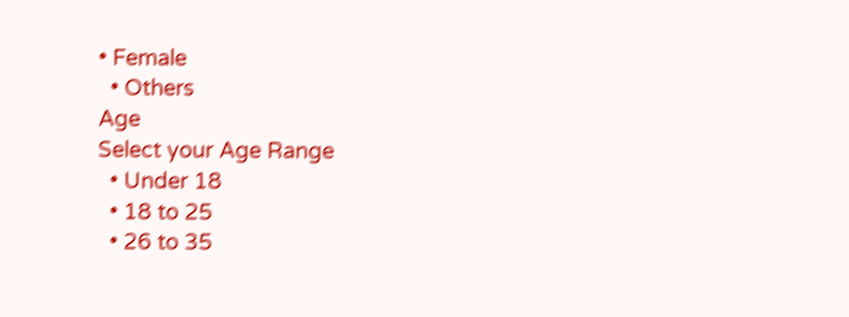• Female
  • Others
Age
Select your Age Range
  • Under 18
  • 18 to 25
  • 26 to 35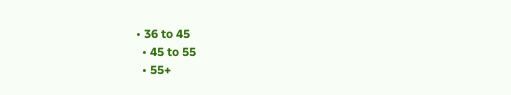• 36 to 45
  • 45 to 55
  • 55+